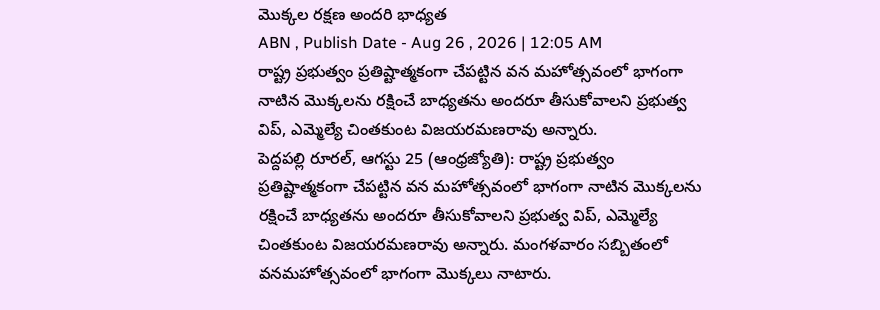మొక్కల రక్షణ అందరి భాధ్యత
ABN , Publish Date - Aug 26 , 2026 | 12:05 AM
రాష్ట్ర ప్రభుత్వం ప్రతిష్టాత్మకంగా చేపట్టిన వన మహోత్సవంలో భాగంగా నాటిన మొక్కలను రక్షించే బాధ్యతను అందరూ తీసుకోవాలని ప్రభుత్వ విప్, ఎమ్మెల్యే చింతకుంట విజయరమణరావు అన్నారు.
పెద్దపల్లి రూరల్, ఆగస్టు 25 (ఆంధ్రజ్యోతి): రాష్ట్ర ప్రభుత్వం ప్రతిష్టాత్మకంగా చేపట్టిన వన మహోత్సవంలో భాగంగా నాటిన మొక్కలను రక్షించే బాధ్యతను అందరూ తీసుకోవాలని ప్రభుత్వ విప్, ఎమ్మెల్యే చింతకుంట విజయరమణరావు అన్నారు. మంగళవారం సబ్బితంలో వనమహోత్సవంలో భాగంగా మొక్కలు నాటారు.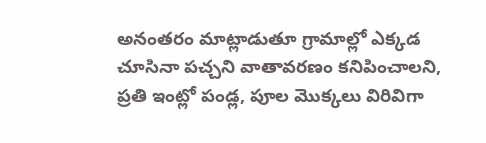అనంతరం మాట్లాడుతూ గ్రామాల్లో ఎక్కడ చూసినా పచ్చని వాతావరణం కనిపించాలని, ప్రతి ఇంట్లో పండ్ల, పూల మొక్కలు విరివిగా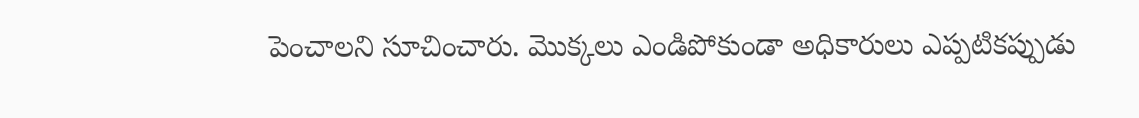పెంచాలని సూచించారు. మొక్కలు ఎండిపోకుండా అధికారులు ఎప్పటికప్పుడు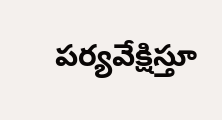పర్యవేక్షిస్తూ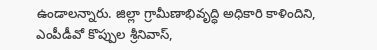ఉండాలన్నారు. జిల్లా గ్రామీణాభివృద్ధి అధికారి కాళిందిని, ఎంపీడీవో కొప్పుల శ్రీనివాస్,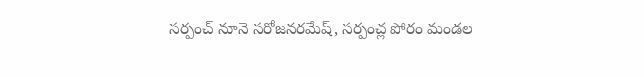సర్పంచ్ నూనె సరోజనరమేష్, సర్పంచ్ల పోరం మండల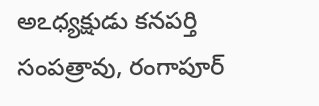అఽధ్యక్షుడు కనపర్తి సంపత్రావు, రంగాపూర్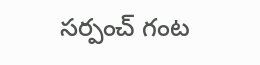సర్పంచ్ గంట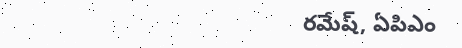రమేష్, ఏపిఎం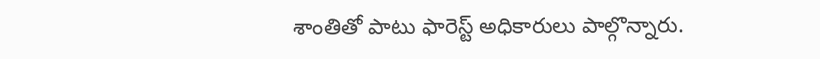శాంతితో పాటు ఫారెస్ట్ అధికారులు పాల్గొన్నారు.